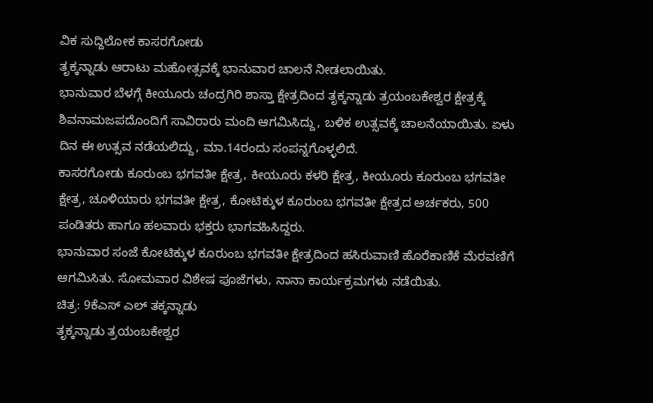ವಿಕ ಸುದ್ದಿಲೋಕ ಕಾಸರಗೋಡು
ತೃಕ್ಕನ್ನಾಡು ಆರಾಟು ಮಹೋತ್ಸವಕ್ಕೆ ಭಾನುವಾರ ಚಾಲನೆ ನೀಡಲಾಯಿತು.
ಭಾನುವಾರ ಬೆಳಗ್ಗೆ ಕೀಯೂರು ಚಂದ್ರಗಿರಿ ಶಾಸ್ತಾ ಕ್ಷೇತ್ರದಿಂದ ತೃಕ್ಕನ್ನಾಡು ತ್ರಯಂಬಕೇಶ್ವರ ಕ್ಷೇತ್ರಕ್ಕೆ ಶಿವನಾಮಜಪದೊಂದಿಗೆ ಸಾವಿರಾರು ಮಂದಿ ಆಗಮಿಸಿದ್ದು, ಬಳಿಕ ಉತ್ಸವಕ್ಕೆ ಚಾಲನೆಯಾಯಿತು. ಏಳು ದಿನ ಈ ಉತ್ಸವ ನಡೆಯಲಿದ್ದು, ಮಾ.14ರಂದು ಸಂಪನ್ನಗೊಳ್ಳಲಿದೆ.
ಕಾಸರಗೋಡು ಕೂರುಂಬ ಭಗವತೀ ಕ್ಷೇತ್ರ, ಕೀಯೂರು ಕಳರಿ ಕ್ಷೇತ್ರ, ಕೀಯೂರು ಕೂರುಂಬ ಭಗವತೀ ಕ್ಷೇತ್ರ, ಚೂಳಿಯಾರು ಭಗವತೀ ಕ್ಷೇತ್ರ, ಕೋಟಿಕ್ಕುಳ ಕೂರುಂಬ ಭಗವತೀ ಕ್ಷೇತ್ರದ ಅರ್ಚಕರು, 500 ಪಂಡಿತರು ಹಾಗೂ ಹಲವಾರು ಭಕ್ತರು ಭಾಗವಹಿಸಿದ್ದರು.
ಭಾನುವಾರ ಸಂಜೆ ಕೋಟಿಕ್ಕುಳ ಕೂರುಂಬ ಭಗವತೀ ಕ್ಷೇತ್ರದಿಂದ ಹಸಿರುವಾಣಿ ಹೊರೆಕಾಣಿಕೆ ಮೆರವಣಿಗೆ ಆಗಮಿಸಿತು. ಸೋಮವಾರ ವಿಶೇಷ ಪೂಜೆಗಳು, ನಾನಾ ಕಾರ್ಯಕ್ರಮಗಳು ನಡೆಯಿತು.
ಚಿತ್ರ: 9ಕೆಎಸ್ ಎಲ್ ತಕ್ಕನ್ನಾಡು
ತೃಕ್ಕನ್ನಾಡು ತ್ರಯಂಬಕೇಶ್ವರ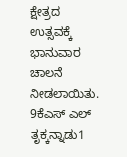ಕ್ಷೇತ್ರದ ಉತ್ಸವಕ್ಕೆ ಭಾನುವಾರ ಚಾಲನೆ ನೀಡಲಾಯಿತು.
9ಕೆಎಸ್ ಎಲ್ ತೃಕ್ಕನ್ನಾಡು1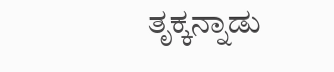ತೃಕ್ಕನ್ನಾಡು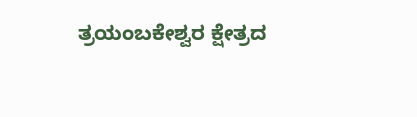ತ್ರಯಂಬಕೇಶ್ವರ ಕ್ಷೇತ್ರದ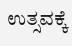ಉತ್ಸವಕ್ಕೆ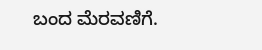ಬಂದ ಮೆರವಣಿಗೆ.